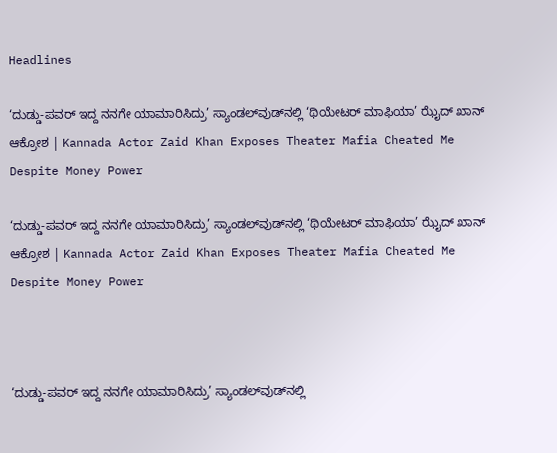Headlines

‘ದುಡ್ಡು-ಪವರ್ ಇದ್ದ ನನಗೇ ಯಾಮಾರಿಸಿದ್ರು’ ಸ್ಯಾಂಡಲ್‌ವುಡ್‌ನಲ್ಲಿ ‘ಥಿಯೇಟರ್ ಮಾಫಿಯಾ’ ಝೈದ್ ಖಾನ್ ಆಕ್ರೋಶ | Kannada Actor Zaid Khan Exposes Theater Mafia Cheated Me Despite Money Power

‘ದುಡ್ಡು-ಪವರ್ ಇದ್ದ ನನಗೇ ಯಾಮಾರಿಸಿದ್ರು’ ಸ್ಯಾಂಡಲ್‌ವುಡ್‌ನಲ್ಲಿ ‘ಥಿಯೇಟರ್ ಮಾಫಿಯಾ’ ಝೈದ್ ಖಾನ್ ಆಕ್ರೋಶ | Kannada Actor Zaid Khan Exposes Theater Mafia Cheated Me Despite Money Power



‘ದುಡ್ಡು-ಪವರ್ ಇದ್ದ ನನಗೇ ಯಾಮಾರಿಸಿದ್ರು’ ಸ್ಯಾಂಡಲ್‌ವುಡ್‌ನಲ್ಲಿ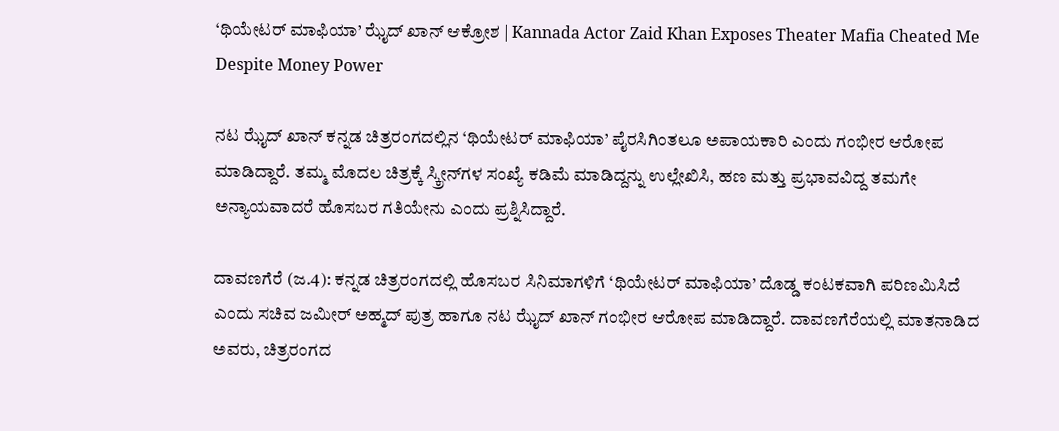‘ಥಿಯೇಟರ್ ಮಾಫಿಯಾ’ ಝೈದ್ ಖಾನ್ ಆಕ್ರೋಶ | Kannada Actor Zaid Khan Exposes Theater Mafia Cheated Me Despite Money Power

ನಟ ಝೈದ್ ಖಾನ್ ಕನ್ನಡ ಚಿತ್ರರಂಗದಲ್ಲಿನ ‘ಥಿಯೇಟರ್ ಮಾಫಿಯಾ’ ಪೈರಸಿಗಿಂತಲೂ ಅಪಾಯಕಾರಿ ಎಂದು ಗಂಭೀರ ಆರೋಪ ಮಾಡಿದ್ದಾರೆ. ತಮ್ಮ ಮೊದಲ ಚಿತ್ರಕ್ಕೆ ಸ್ಕ್ರೀನ್‌ಗಳ ಸಂಖ್ಯೆ ಕಡಿಮೆ ಮಾಡಿದ್ದನ್ನು ಉಲ್ಲೇಖಿಸಿ, ಹಣ ಮತ್ತು ಪ್ರಭಾವವಿದ್ದ ತಮಗೇ ಅನ್ಯಾಯವಾದರೆ ಹೊಸಬರ ಗತಿಯೇನು ಎಂದು ಪ್ರಶ್ನಿಸಿದ್ದಾರೆ.

ದಾವಣಗೆರೆ (ಜ.4): ಕನ್ನಡ ಚಿತ್ರರಂಗದಲ್ಲಿ ಹೊಸಬರ ಸಿನಿಮಾಗಳಿಗೆ ‘ಥಿಯೇಟರ್ ಮಾಫಿಯಾ’ ದೊಡ್ಡ ಕಂಟಕವಾಗಿ ಪರಿಣಮಿಸಿದೆ ಎಂದು ಸಚಿವ ಜಮೀರ್ ಅಹ್ಮದ್ ಪುತ್ರ ಹಾಗೂ ನಟ ಝೈದ್ ಖಾನ್ ಗಂಭೀರ ಆರೋಪ ಮಾಡಿದ್ದಾರೆ. ದಾವಣಗೆರೆಯಲ್ಲಿ ಮಾತನಾಡಿದ ಅವರು, ಚಿತ್ರರಂಗದ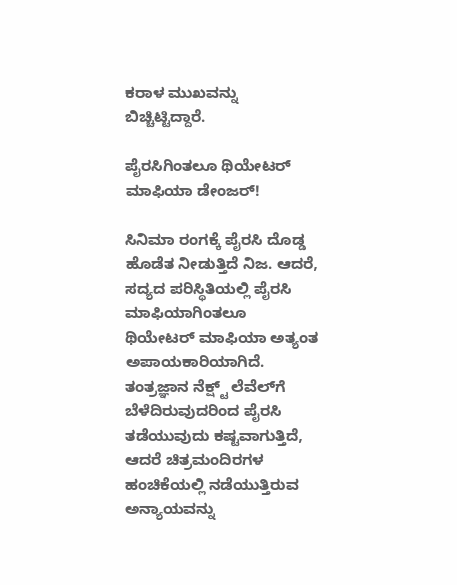ಕರಾಳ ಮುಖವನ್ನು ಬಿಚ್ಚಿಟ್ಟಿದ್ದಾರೆ.

ಪೈರಸಿಗಿಂತಲೂ ಥಿಯೇಟರ್ ಮಾಫಿಯಾ ಡೇಂಜರ್!

ಸಿನಿಮಾ ರಂಗಕ್ಕೆ ಪೈರಸಿ ದೊಡ್ಡ ಹೊಡೆತ ನೀಡುತ್ತಿದೆ ನಿಜ. ಆದರೆ, ಸದ್ಯದ ಪರಿಸ್ಥಿತಿಯಲ್ಲಿ ಪೈರಸಿ ಮಾಫಿಯಾಗಿಂತಲೂ ಥಿಯೇಟರ್ ಮಾಫಿಯಾ ಅತ್ಯಂತ ಅಪಾಯಕಾರಿಯಾಗಿದೆ. ತಂತ್ರಜ್ಞಾನ ನೆಕ್ಷ್ಟ್ ಲೆವೆಲ್‌ಗೆ ಬೆಳೆದಿರುವುದರಿಂದ ಪೈರಸಿ ತಡೆಯುವುದು ಕಷ್ಟವಾಗುತ್ತಿದೆ, ಆದರೆ ಚಿತ್ರಮಂದಿರಗಳ ಹಂಚಿಕೆಯಲ್ಲಿ ನಡೆಯುತ್ತಿರುವ ಅನ್ಯಾಯವನ್ನು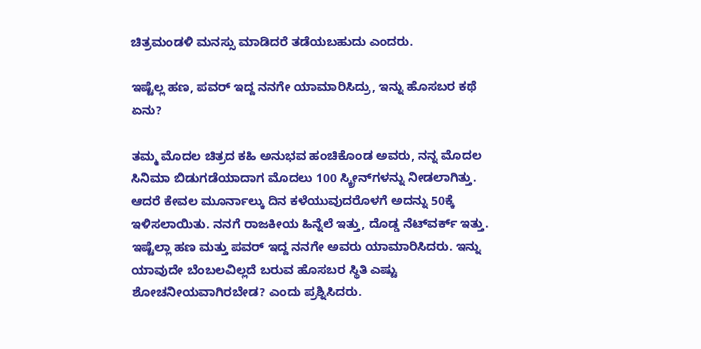ಚಿತ್ರಮಂಡಳಿ ಮನಸ್ಸು ಮಾಡಿದರೆ ತಡೆಯಬಹುದು ಎಂದರು.

ಇಷ್ಟೆಲ್ಲ ಹಣ, ಪವರ್ ಇದ್ದ ನನಗೇ ಯಾಮಾರಿಸಿದ್ರು, ಇನ್ನು ಹೊಸಬರ ಕಥೆ ಏನು?

ತಮ್ಮ ಮೊದಲ ಚಿತ್ರದ ಕಹಿ ಅನುಭವ ಹಂಚಿಕೊಂಡ ಅವರು, ನನ್ನ ಮೊದಲ ಸಿನಿಮಾ ಬಿಡುಗಡೆಯಾದಾಗ ಮೊದಲು 100 ಸ್ಕ್ರೀನ್‌ಗಳನ್ನು ನೀಡಲಾಗಿತ್ತು. ಆದರೆ ಕೇವಲ ಮೂರ್ನಾಲ್ಕು ದಿನ ಕಳೆಯುವುದರೊಳಗೆ ಅದನ್ನು 50ಕ್ಕೆ ಇಳಿಸಲಾಯಿತು. ನನಗೆ ರಾಜಕೀಯ ಹಿನ್ನೆಲೆ ಇತ್ತು, ದೊಡ್ಡ ನೆಟ್‌ವರ್ಕ್ ಇತ್ತು. ಇಷ್ಟೆಲ್ಲಾ ಹಣ ಮತ್ತು ಪವರ್ ಇದ್ದ ನನಗೇ ಅವರು ಯಾಮಾರಿಸಿದರು. ಇನ್ನು ಯಾವುದೇ ಬೆಂಬಲವಿಲ್ಲದೆ ಬರುವ ಹೊಸಬರ ಸ್ಥಿತಿ ಎಷ್ಟು ಶೋಚನೀಯವಾಗಿರಬೇಡ? ಎಂದು ಪ್ರಶ್ನಿಸಿದರು.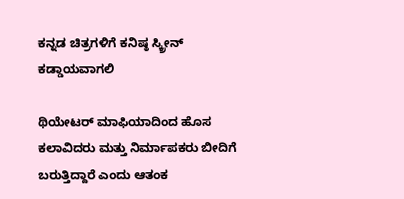ಕನ್ನಡ ಚಿತ್ರಗಳಿಗೆ ಕನಿಷ್ಠ ಸ್ಕ್ರೀನ್ ಕಡ್ಡಾಯವಾಗಲಿ

ಥಿಯೇಟರ್ ಮಾಫಿಯಾದಿಂದ ಹೊಸ ಕಲಾವಿದರು ಮತ್ತು ನಿರ್ಮಾಪಕರು ಬೀದಿಗೆ ಬರುತ್ತಿದ್ದಾರೆ ಎಂದು ಆತಂಕ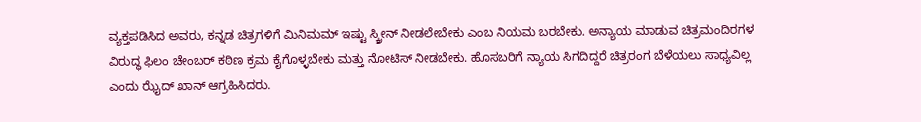ವ್ಯಕ್ತಪಡಿಸಿದ ಅವರು, ಕನ್ನಡ ಚಿತ್ರಗಳಿಗೆ ಮಿನಿಮಮ್ ಇಷ್ಟು ಸ್ಕ್ರೀನ್ ನೀಡಲೇಬೇಕು ಎಂಬ ನಿಯಮ ಬರಬೇಕು. ಅನ್ಯಾಯ ಮಾಡುವ ಚಿತ್ರಮಂದಿರಗಳ ವಿರುದ್ಧ ಫಿಲಂ ಚೇಂಬರ್ ಕಠಿಣ ಕ್ರಮ ಕೈಗೊಳ್ಳಬೇಕು ಮತ್ತು ನೋಟಿಸ್ ನೀಡಬೇಕು. ಹೊಸಬರಿಗೆ ನ್ಯಾಯ ಸಿಗದಿದ್ದರೆ ಚಿತ್ರರಂಗ ಬೆಳೆಯಲು ಸಾಧ್ಯವಿಲ್ಲ ಎಂದು ಝೈದ್ ಖಾನ್ ಆಗ್ರಹಿಸಿದರು.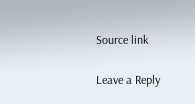Source link

Leave a Reply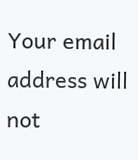Your email address will not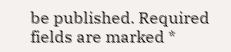be published. Required fields are marked *